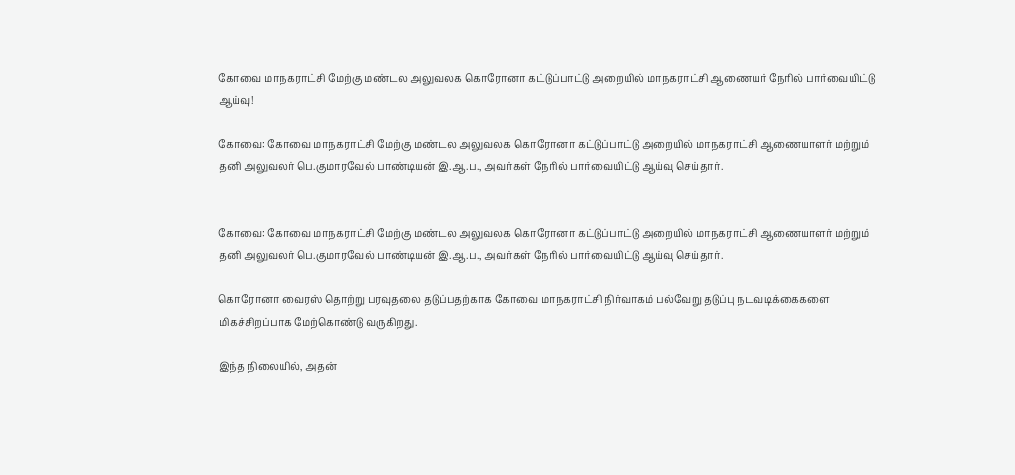கோவை மாநகராட்சி மேற்கு மண்டல அலுவலக கொரோனா கட்டுப்பாட்டு அறையில்‌ மாநகராட்சி ஆணையர் நேரில்‌ பார்வையிட்டு ஆய்வு!

கோவை: கோவை மாநகராட்சி மேற்கு மண்டல அலுவலக கொரோனா கட்டுப்பாட்டு அறையில்‌ மாநகராட்சி ஆணையாளர்‌ மற்றும்‌ தனி அலுவலர்‌ பெ.குமாரவேல்‌ பாண்டியன்‌ இ.ஆ.ப., அவர்கள்‌ நேரில்‌ பார்வையிட்டு ஆய்வு செய்தார்.


கோவை: கோவை மாநகராட்சி மேற்கு மண்டல அலுவலக கொரோனா கட்டுப்பாட்டு அறையில்‌ மாநகராட்சி ஆணையாளர்‌ மற்றும்‌ தனி அலுவலர்‌ பெ.குமாரவேல்‌ பாண்டியன்‌ இ.ஆ.ப., அவர்கள்‌ நேரில்‌ பார்வையிட்டு ஆய்வு செய்தார்.

கொரோனா வைரஸ்‌ தொற்று பரவுதலை தடுப்பதற்காக கோவை மாநகராட்சி நிர்வாகம்‌ பல்வேறு தடுப்பு நடவடிக்கைகளை மிகச்சிறப்பாக மேற்கொண்டு வருகிறது.

இந்த நிலையில், அதன்‌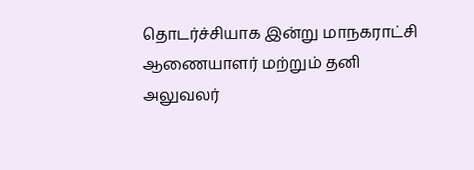தொடர்ச்சியாக இன்று மாநகராட்சி ஆணையாளர்‌ மற்றும்‌ தனி அலுவலர்‌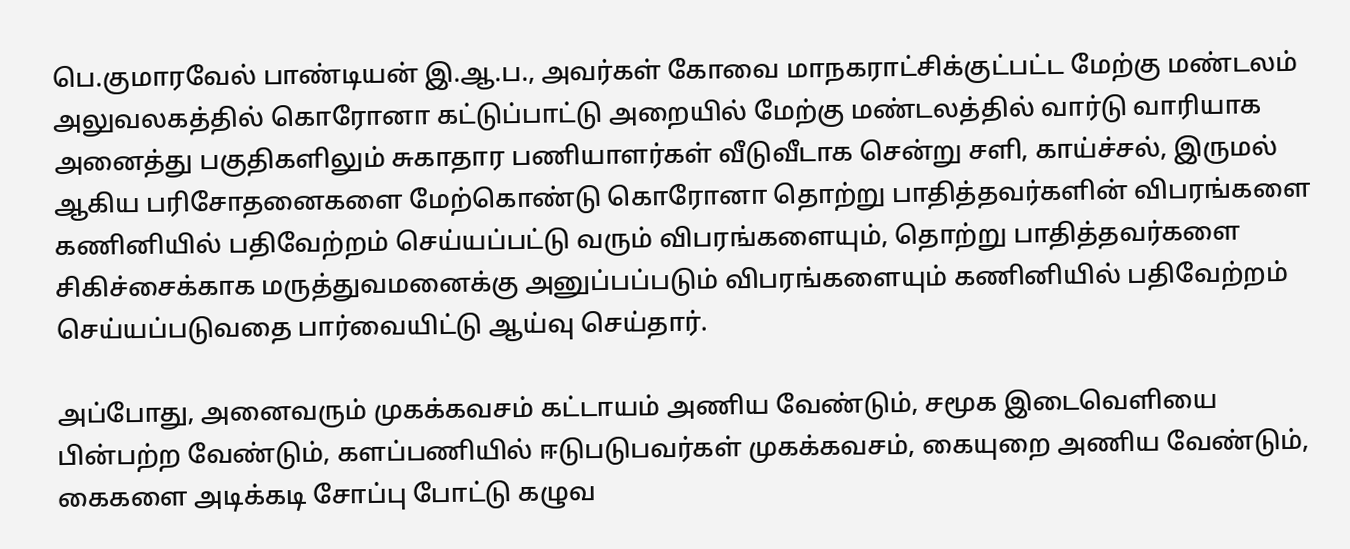பெ.குமாரவேல்‌ பாண்டியன்‌ இ.ஆ.ப., அவர்கள்‌ கோவை மாநகராட்சிக்குட்பட்ட மேற்கு மண்டலம்‌ அலுவலகத்தில்‌ கொரோனா கட்டுப்பாட்டு அறையில்‌ மேற்கு மண்டலத்தில்‌ வார்டு வாரியாக அனைத்து பகுதிகளிலும்‌ சுகாதார பணியாளர்கள்‌ வீடுவீடாக சென்று சளி, காய்ச்சல்‌, இருமல்‌ ஆகிய பரிசோதனைகளை மேற்கொண்டு கொரோனா தொற்று பாதித்தவர்களின்‌ விபரங்களை கணினியில்‌ பதிவேற்றம்‌ செய்யப்பட்டு வரும்‌ விபரங்களையும்‌, தொற்று பாதித்தவர்களை சிகிச்சைக்காக மருத்துவமனைக்கு அனுப்பப்படும் விபரங்களையும்‌ கணினியில்‌ பதிவேற்றம்‌ செய்யப்படுவதை பார்வையிட்டு ஆய்வு செய்தார்.

அப்போது, அனைவரும்‌ முகக்கவசம்‌ கட்டாயம்‌ அணிய வேண்டும்‌, சமூக இடைவெளியை பின்பற்ற வேண்டும்‌, களப்பணியில்‌ ஈடுபடுபவர்கள்‌ முகக்கவசம்‌, கையுறை அணிய வேண்டும்‌, கைகளை அடிக்கடி சோப்பு போட்டு கழுவ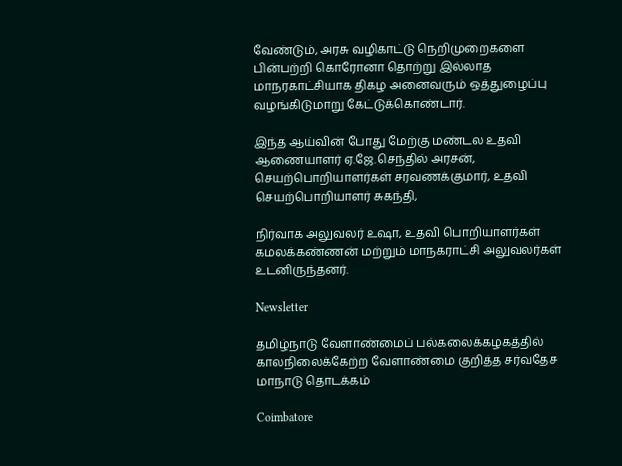வேண்டும்‌, அரசு வழிகாட்டு நெறிமுறைகளை பின்பற்றி கொரோனா தொற்று இல்லாத மாநரகாட்சியாக திகழ அனைவரும்‌ ஒத்துழைப்பு வழங்கிடுமாறு கேட்டுக்கொண்டார்.

இந்த ஆய்வின் போது மேற்கு மண்டல உதவி ஆணையாளர்‌ ஏ.ஜே.செந்தில்‌ அரசன்‌, செயற்பொறியாளர்கள்‌ சரவணக்குமார்‌, உதவி செயற்பொறியாளர்‌ சுகந்தி,

நிர்வாக அலுவலர்‌ உஷா, உதவி பொறியாளர்கள்‌ கமலக்கண்ணன்‌ மற்றும்‌ மாநகராட்சி அலுவலர்கள்‌ உடனிருந்தனர்‌.

Newsletter

தமிழ்நாடு வேளாண்மைப் பல்கலைக்கழகத்தில் காலநிலைக்கேற்ற வேளாண்மை குறித்த சர்வதேச மாநாடு தொடக்கம்

Coimbatore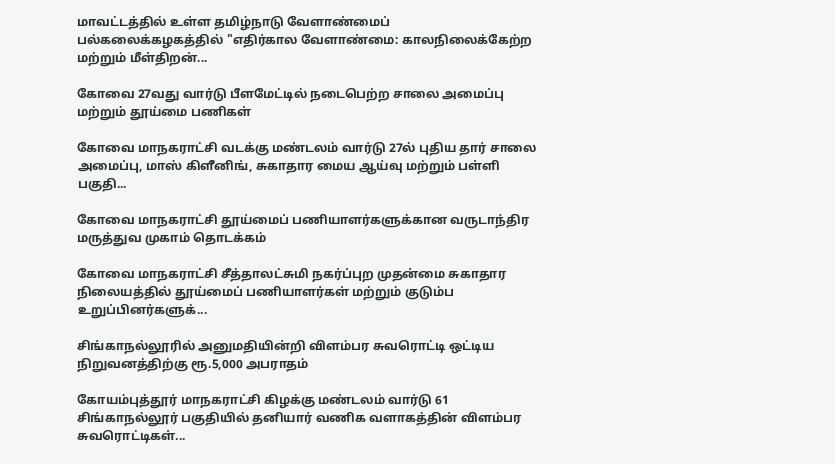மாவட்டத்தில் உள்ள தமிழ்நாடு வேளாண்மைப் பல்கலைக்கழகத்தில் "எதிர்கால வேளாண்மை: காலநிலைக்கேற்ற மற்றும் மீள்திறன்...

கோவை 27வது வார்டு பீளமேட்டில் நடைபெற்ற சாலை அமைப்பு மற்றும் தூய்மை பணிகள்

கோவை மாநகராட்சி வடக்கு மண்டலம் வார்டு 27ல் புதிய தார் சாலை அமைப்பு, மாஸ் கிளீனிங், சுகாதார மைய ஆய்வு மற்றும் பள்ளி பகுதி...

கோவை மாநகராட்சி தூய்மைப் பணியாளர்களுக்கான வருடாந்திர மருத்துவ முகாம் தொடக்கம்

கோவை மாநகராட்சி சீத்தாலட்சுமி நகர்ப்புற முதன்மை சுகாதார நிலையத்தில் தூய்மைப் பணியாளர்கள் மற்றும் குடும்ப உறுப்பினர்களுக்...

சிங்காநல்லூரில் அனுமதியின்றி விளம்பர சுவரொட்டி ஒட்டிய நிறுவனத்திற்கு ரூ.5,000 அபராதம்

கோயம்புத்தூர் மாநகராட்சி கிழக்கு மண்டலம் வார்டு 61 சிங்காநல்லூர் பகுதியில் தனியார் வணிக வளாகத்தின் விளம்பர சுவரொட்டிகள்...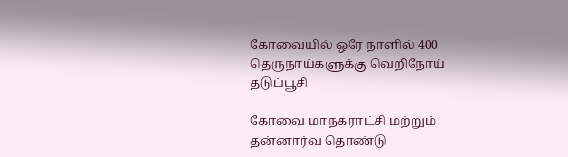கோவையில் ஒரே நாளில் 400 தெருநாய்களுக்கு வெறிநோய் தடுப்பூசி

கோவை மாநகராட்சி மற்றும் தன்னார்வ தொண்டு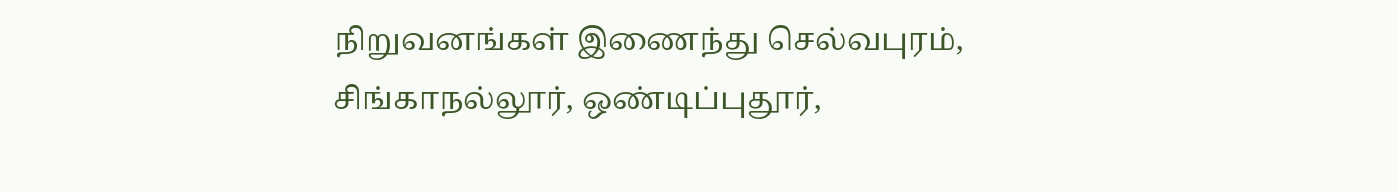நிறுவனங்கள் இணைந்து செல்வபுரம், சிங்காநல்லூர், ஒண்டிப்புதூர்,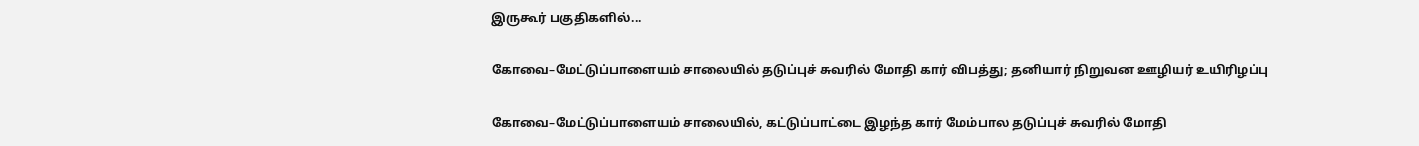இருகூர் பகுதிகளில்...

கோவை–மேட்டுப்பாளையம் சாலையில் தடுப்புச் சுவரில் மோதி கார் விபத்து; தனியார் நிறுவன ஊழியர் உயிரிழப்பு

கோவை–மேட்டுப்பாளையம் சாலையில், கட்டுப்பாட்டை இழந்த கார் மேம்பால தடுப்புச் சுவரில் மோதி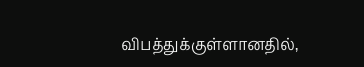விபத்துக்குள்ளானதில்,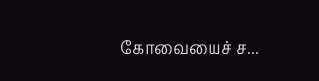கோவையைச் ச...